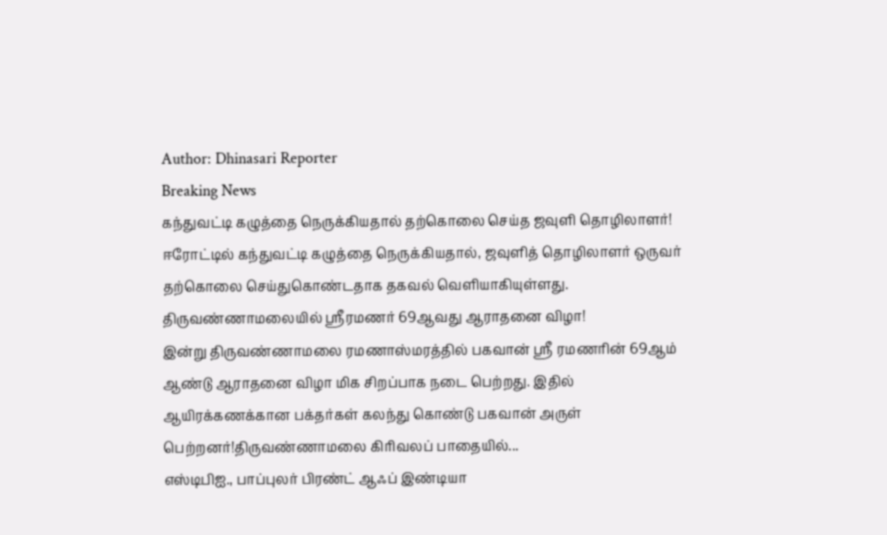Author: Dhinasari Reporter
Breaking News
கந்துவட்டி கழுத்தை நெருக்கியதால் தற்கொலை செய்த ஜவுளி தொழிலாளர்!
ஈரோட்டில் கந்துவட்டி கழுத்தை நெருக்கியதால், ஜவுளித் தொழிலாளர் ஒருவர் தற்கொலை செய்துகொண்டதாக தகவல் வெளியாகியுள்ளது.
திருவண்ணாமலையில் ஸ்ரீரமணர் 69ஆவது ஆராதனை விழா!
இன்று திருவண்ணாமலை ரமணாஸ்மரத்தில் பகவான் ஸ்ரீ ரமணரின் 69ஆம் ஆண்டு ஆராதனை விழா மிக சிறப்பாக நடை பெற்றது. இதில் ஆயிரக்கணக்கான பக்தர்கள் கலந்து கொண்டு பகவான் அருள் பெற்றனர்!திருவண்ணாமலை கிரிவலப் பாதையில்...
எஸ்டிபிஐ., பாப்புலர் பிரண்ட் ஆஃப் இண்டியா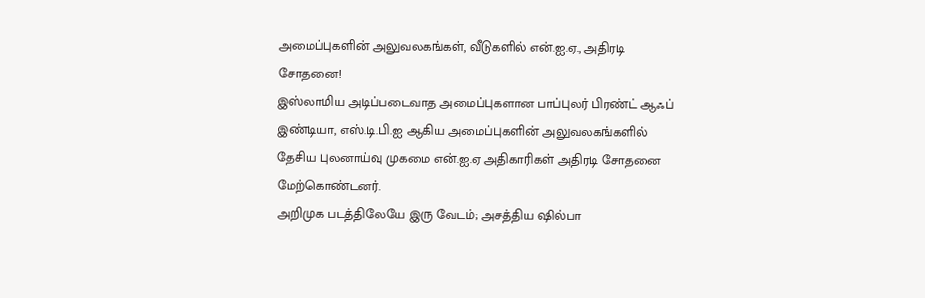அமைப்புகளின் அலுவலகங்கள், வீடுகளில் என்.ஐ.ஏ., அதிரடி சோதனை!
இஸ்லாமிய அடிப்படைவாத அமைப்புகளான பாப்புலர் பிரண்ட் ஆஃப் இண்டியா, எஸ்.டி.பி.ஐ ஆகிய அமைப்புகளின் அலுவலகங்களில் தேசிய புலனாய்வு முகமை என்.ஐ.ஏ அதிகாரிகள் அதிரடி சோதனை மேற்கொண்டனர்.
அறிமுக படத்திலேயே இரு வேடம்; அசத்திய ஷில்பா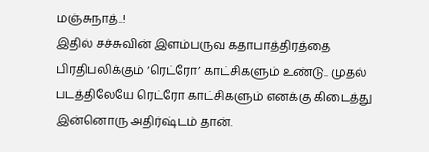மஞ்சுநாத்..!
இதில் சச்சுவின் இளம்பருவ கதாபாத்திரத்தை பிரதிபலிக்கும் ‘ரெட்ரோ’ காட்சிகளும் உண்டு.. முதல் படத்திலேயே ரெட்ரோ காட்சிகளும் எனக்கு கிடைத்து இன்னொரு அதிர்ஷ்டம் தான்.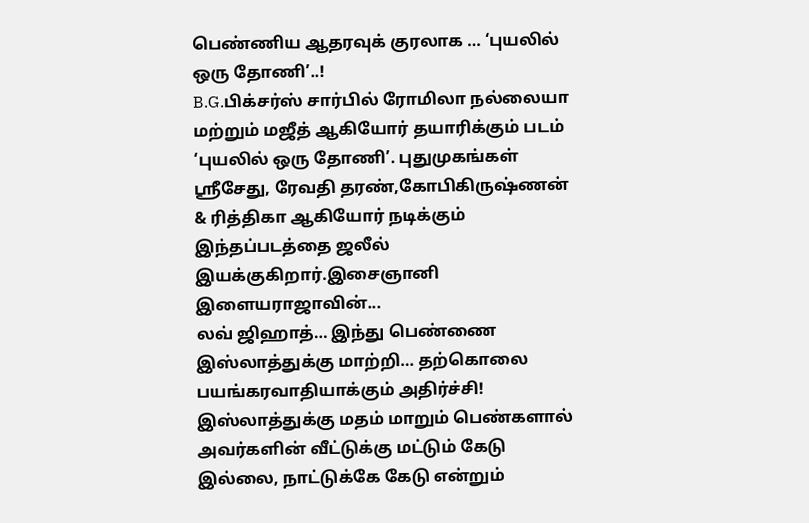பெண்ணிய ஆதரவுக் குரலாக … ‘புயலில் ஒரு தோணி’..!
B.G.பிக்சர்ஸ் சார்பில் ரோமிலா நல்லையா மற்றும் மஜீத் ஆகியோர் தயாரிக்கும் படம் ‘புயலில் ஒரு தோணி’. புதுமுகங்கள் ஸ்ரீசேது, ரேவதி தரண்,கோபிகிருஷ்ணன் & ரித்திகா ஆகியோர் நடிக்கும் இந்தப்படத்தை ஜலீல் இயக்குகிறார்.இசைஞானி இளையராஜாவின்...
லவ் ஜிஹாத்… இந்து பெண்ணை இஸ்லாத்துக்கு மாற்றி… தற்கொலை பயங்கரவாதியாக்கும் அதிர்ச்சி!
இஸ்லாத்துக்கு மதம் மாறும் பெண்களால் அவர்களின் வீட்டுக்கு மட்டும் கேடு இல்லை, நாட்டுக்கே கேடு என்றும்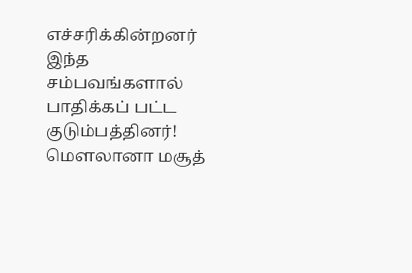எச்சரிக்கின்றனர் இந்த சம்பவங்களால் பாதிக்கப் பட்ட குடும்பத்தினர்!
மௌலானா மசூத்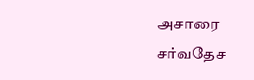அசாரை சர்வதேச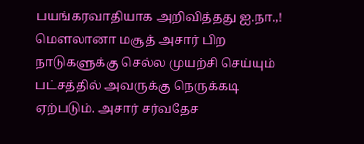பயங்கரவாதியாக அறிவித்தது ஐ.நா.,!
மௌலானா மசூத் அசார் பிற நாடுகளுக்கு செல்ல முயற்சி செய்யும் பட்சத்தில் அவருக்கு நெருக்கடி ஏற்படும். அசார் சர்வதேச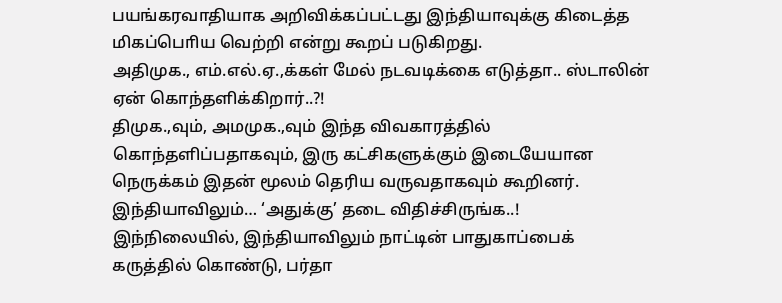பயங்கரவாதியாக அறிவிக்கப்பட்டது இந்தியாவுக்கு கிடைத்த மிகப்பொிய வெற்றி என்று கூறப் படுகிறது.
அதிமுக., எம்.எல்.ஏ.,க்கள் மேல் நடவடிக்கை எடுத்தா.. ஸ்டாலின் ஏன் கொந்தளிக்கிறார்..?!
திமுக.,வும், அமமுக.,வும் இந்த விவகாரத்தில் கொந்தளிப்பதாகவும், இரு கட்சிகளுக்கும் இடையேயான நெருக்கம் இதன் மூலம் தெரிய வருவதாகவும் கூறினர்.
இந்தியாவிலும்… ‘அதுக்கு’ தடை விதிச்சிருங்க..!
இந்நிலையில், இந்தியாவிலும் நாட்டின் பாதுகாப்பைக் கருத்தில் கொண்டு, பர்தா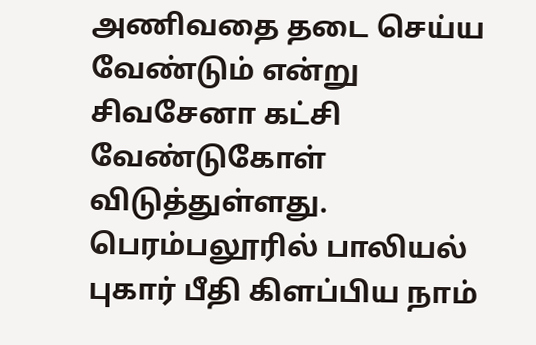அணிவதை தடை செய்ய வேண்டும் என்று சிவசேனா கட்சி வேண்டுகோள் விடுத்துள்ளது.
பெரம்பலூரில் பாலியல் புகார் பீதி கிளப்பிய நாம்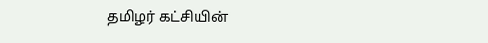தமிழர் கட்சியின்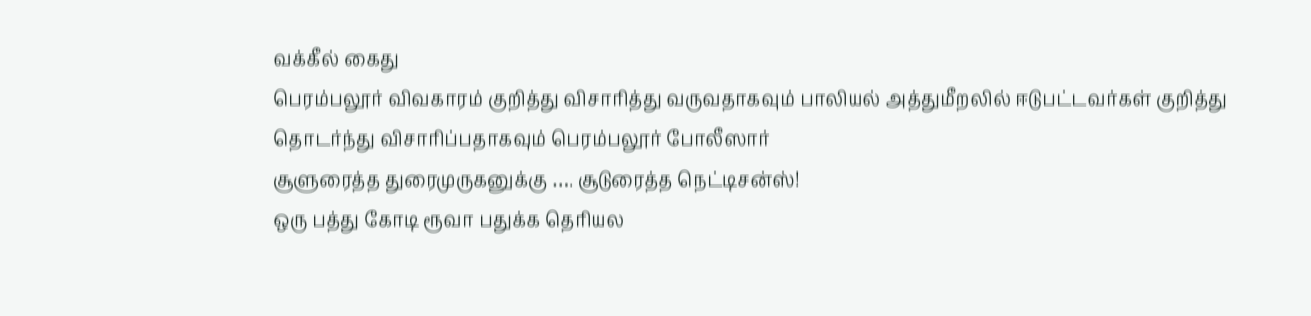வக்கீல் கைது
பெரம்பலூர் விவகாரம் குறித்து விசாரித்து வருவதாகவும் பாலியல் அத்துமீறலில் ஈடுபட்டவர்கள் குறித்து தொடர்ந்து விசாரிப்பதாகவும் பெரம்பலூர் போலீஸார்
சூளுரைத்த துரைமுருகனுக்கு …. சூடுரைத்த நெட்டிசன்ஸ்!
ஒரு பத்து கோடி ரூவா பதுக்க தெரியல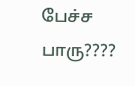பேச்ச பாரு????